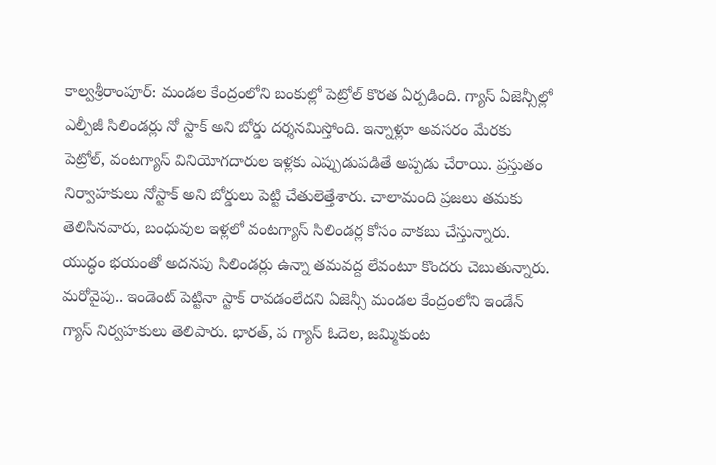కాల్వశ్రీరాంపూర్: మండల కేంద్రంలోని బంకుల్లో పెట్రోల్ కొరత ఏర్పడింది. గ్యాస్ ఏజెన్సీల్లో ఎల్పీజీ సిలిండర్లు నో స్టాక్ అని బోర్డు దర్శనమిస్తోంది. ఇన్నాళ్లూ అవసరం మేరకు పెట్రోల్, వంటగ్యాస్ వినియోగదారుల ఇళ్లకు ఎప్పుడుపడితే అప్పడు చేరాయి. ప్రస్తుతం నిర్వాహకులు నోస్టాక్ అని బోర్డులు పెట్టి చేతులెత్తేశారు. చాలామంది ప్రజలు తమకు తెలిసినవారు, బంధువుల ఇళ్లలో వంటగ్యాస్ సిలిండర్ల కోసం వాకబు చేస్తున్నారు. యుద్ధం భయంతో అదనపు సిలిండర్లు ఉన్నా తమవద్ద లేవంటూ కొందరు చెబుతున్నారు. మరోవైపు.. ఇండెంట్ పెట్టినా స్టాక్ రావడంలేదని ఏజెన్సీ మండల కేంద్రంలోని ఇండేన్ గ్యాస్ నిర్వహకులు తెలిపారు. భారత్, ప గ్యాస్ ఓదెల, జమ్మికుంట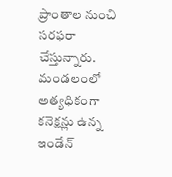ప్రాంతాల నుంచి సరఫరా చేస్తున్నారు. మండలంలో అత్యధికంగా కనెక్షన్లు ఉన్న ఇండేన్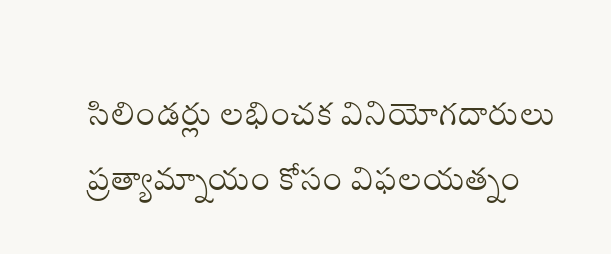సిలిండర్లు లభించక వినియోగదారులు ప్రత్యామ్నాయం కోసం విఫలయత్నం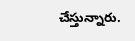చేస్తున్నారు.